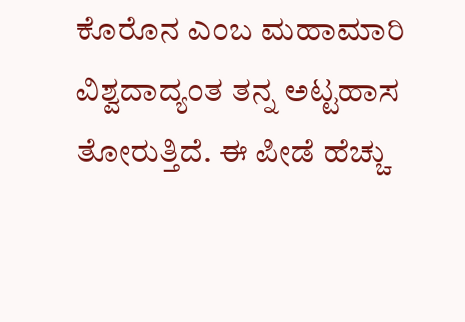ಕೊರೊನ ಎಂಬ ಮಹಾಮಾರಿ ವಿಶ್ವದಾದ್ಯಂತ ತನ್ನ ಅಟ್ಟಹಾಸ ತೋರುತ್ತಿದೆ. ಈ ಪೀಡೆ ಹೆಚ್ಚು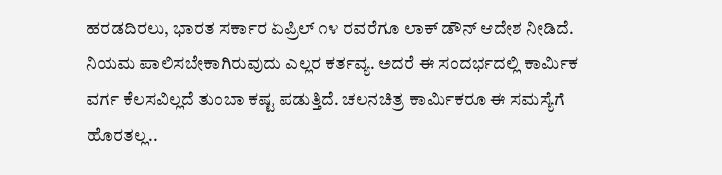ಹರಡದಿರಲು, ಭಾರತ ಸರ್ಕಾರ ಏಪ್ರಿಲ್ ೧೪ ರವರೆಗೂ ಲಾಕ್ ಡೌನ್ ಆದೇಶ ನೀಡಿದೆ. ನಿಯಮ ಪಾಲಿಸಬೇಕಾಗಿರುವುದು ಎಲ್ಲರ ಕರ್ತವ್ಯ. ಅದರೆ ಈ ಸಂದರ್ಭದಲ್ಲಿ ಕಾರ್ಮಿಕ ವರ್ಗ ಕೆಲಸವಿಲ್ಲದೆ ತುಂಬಾ ಕಷ್ಟ ಪಡುತ್ತಿದೆ. ಚಲನಚಿತ್ರ ಕಾರ್ಮಿಕರೂ ಈ ಸಮಸ್ಯೆಗೆ ಹೊರತಲ್ಲ..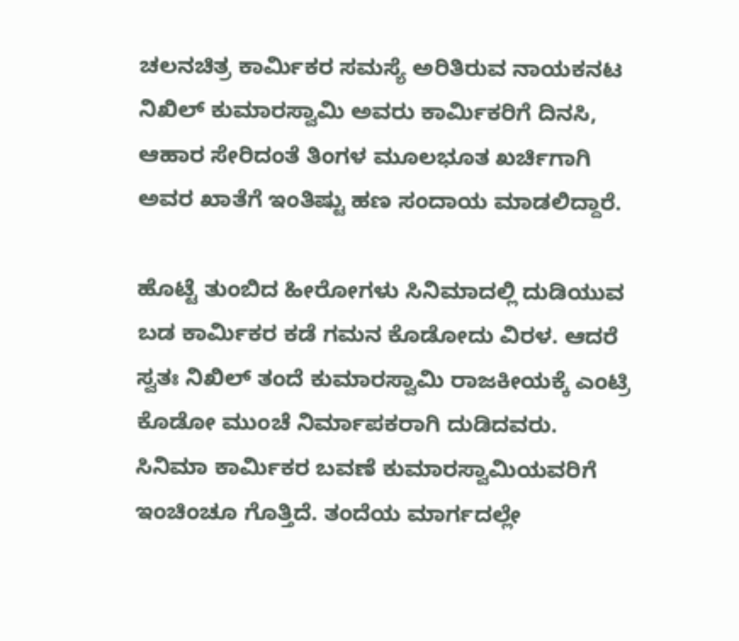ಚಲನಚಿತ್ರ ಕಾರ್ಮಿಕರ ಸಮಸ್ಯೆ ಅರಿತಿರುವ ನಾಯಕನಟ ನಿಖಿಲ್ ಕುಮಾರಸ್ವಾಮಿ ಅವರು ಕಾರ್ಮಿಕರಿಗೆ ದಿನಸಿ, ಆಹಾರ ಸೇರಿದಂತೆ ತಿಂಗಳ ಮೂಲಭೂತ ಖರ್ಚಿಗಾಗಿ ಅವರ ಖಾತೆಗೆ ಇಂತಿಷ್ಟು ಹಣ ಸಂದಾಯ ಮಾಡಲಿದ್ದಾರೆ.

ಹೊಟ್ಟೆ ತುಂಬಿದ ಹೀರೋಗಳು ಸಿನಿಮಾದಲ್ಲಿ ದುಡಿಯುವ ಬಡ ಕಾರ್ಮಿಕರ ಕಡೆ ಗಮನ ಕೊಡೋದು ವಿರಳ. ಆದರೆ ಸ್ವತಃ ನಿಖಿಲ್ ತಂದೆ ಕುಮಾರಸ್ವಾಮಿ ರಾಜಕೀಯಕ್ಕೆ ಎಂಟ್ರಿ ಕೊಡೋ ಮುಂಚೆ ನಿರ್ಮಾಪಕರಾಗಿ ದುಡಿದವರು. ಸಿನಿಮಾ ಕಾರ್ಮಿಕರ ಬವಣೆ ಕುಮಾರಸ್ವಾಮಿಯವರಿಗೆ ಇಂಚಿಂಚೂ ಗೊತ್ತಿದೆ. ತಂದೆಯ ಮಾರ್ಗದಲ್ಲೇ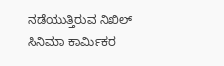ನಡೆಯುತ್ತಿರುವ ನಿಖಿಲ್ ಸಿನಿಮಾ ಕಾರ್ಮಿಕರ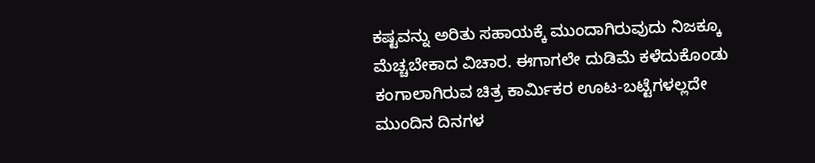ಕಷ್ಟವನ್ನು ಅರಿತು ಸಹಾಯಕ್ಕೆ ಮುಂದಾಗಿರುವುದು ನಿಜಕ್ಕೂ ಮೆಚ್ಚಬೇಕಾದ ವಿಚಾರ. ಈಗಾಗಲೇ ದುಡಿಮೆ ಕಳೆದುಕೊಂಡು ಕಂಗಾಲಾಗಿರುವ ಚಿತ್ರ ಕಾರ್ಮಿಕರ ಊಟ-ಬಟ್ಟೆಗಳಲ್ಲದೇ ಮುಂದಿನ ದಿನಗಳ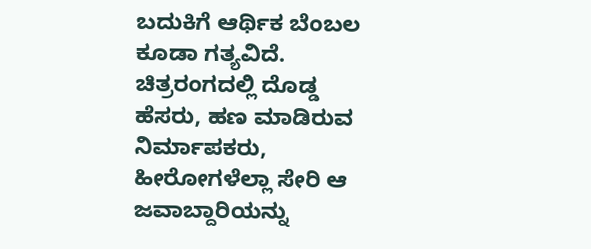ಬದುಕಿಗೆ ಆರ್ಥಿಕ ಬೆಂಬಲ ಕೂಡಾ ಗತ್ಯವಿದೆ. ಚಿತ್ರರಂಗದಲ್ಲಿ ದೊಡ್ಡ ಹೆಸರು, ಹಣ ಮಾಡಿರುವ ನಿರ್ಮಾಪಕರು, ಹೀರೋಗಳೆಲ್ಲಾ ಸೇರಿ ಆ ಜವಾಬ್ದಾರಿಯನ್ನು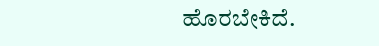ಹೊರಬೇಕಿದೆ.